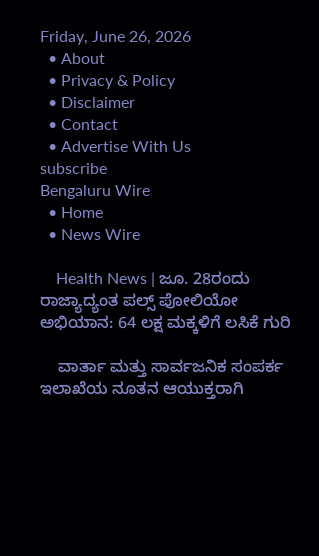Friday, June 26, 2026
  • About
  • Privacy & Policy
  • Disclaimer
  • Contact
  • Advertise With Us
subscribe
Bengaluru Wire
  • Home
  • News Wire

    Health News | ಜೂ. 28ರಂದು ರಾಜ್ಯಾದ್ಯಂತ ಪಲ್ಸ್ ಪೋಲಿಯೋ ಅಭಿಯಾನ: 64 ಲಕ್ಷ ಮಕ್ಕಳಿಗೆ ಲಸಿಕೆ ಗುರಿ

    ವಾರ್ತಾ ಮತ್ತು ಸಾರ್ವಜನಿಕ ಸಂಪರ್ಕ ಇಲಾಖೆಯ ನೂತನ ಆಯುಕ್ತರಾಗಿ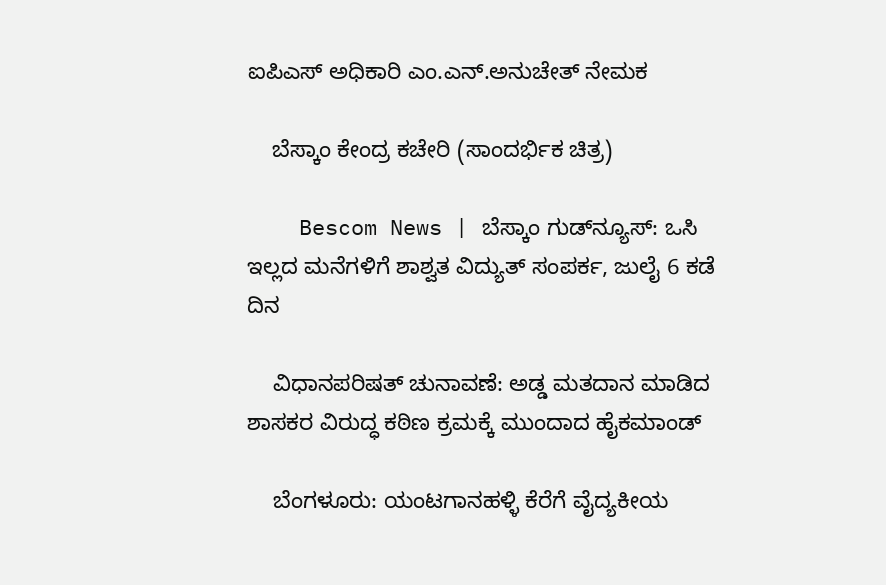ಐಪಿಎಸ್ ಅಧಿಕಾರಿ ಎಂ.ಎನ್.ಅನುಚೇತ್ ನೇಮಕ

    ಬೆಸ್ಕಾಂ ಕೇಂದ್ರ ಕಚೇರಿ (ಸಾಂದರ್ಭಿಕ ಚಿತ್ರ)

    Bescom News | ಬೆಸ್ಕಾಂ ಗುಡ್‌ನ್ಯೂಸ್‌: ಒಸಿ ಇಲ್ಲದ ಮನೆಗಳಿಗೆ ಶಾಶ್ವತ ವಿದ್ಯುತ್‌ ಸಂಪರ್ಕ, ಜುಲೈ 6 ಕಡೆ ದಿನ

    ವಿಧಾನಪರಿಷತ್ ಚುನಾವಣೆ: ಅಡ್ಡ ಮತದಾನ ಮಾಡಿದ ಶಾಸಕರ ವಿರುದ್ಧ ಕಠಿಣ ಕ್ರಮಕ್ಕೆ ಮುಂದಾದ ಹೈಕಮಾಂಡ್

    ಬೆಂಗಳೂರು: ಯಂಟಗಾನಹಳ್ಳಿ ಕೆರೆಗೆ ವೈದ್ಯಕೀಯ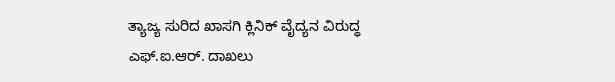ತ್ಯಾಜ್ಯ ಸುರಿದ ಖಾಸಗಿ ಕ್ಲಿನಿಕ್ ವೈದ್ಯನ ವಿರುದ್ಧ ಎಫ್.ಐ.ಆರ್. ದಾಖಲು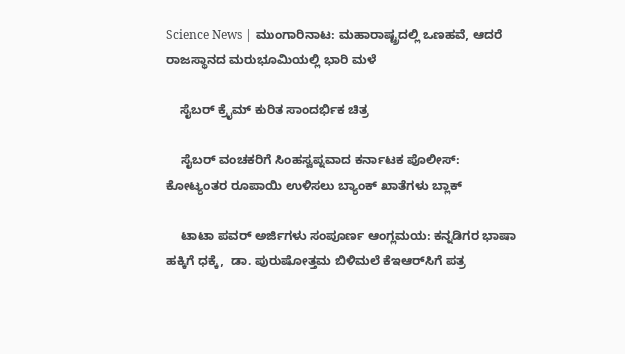Science News | ಮುಂಗಾರಿನಾಟ: ಮಹಾರಾಷ್ಟ್ರದಲ್ಲಿ ಒಣಹವೆ, ಆದರೆ ರಾಜಸ್ಥಾನದ ಮರುಭೂಮಿಯಲ್ಲಿ ಭಾರಿ ಮಳೆ

    ಸೈಬರ್ ಕ್ರೈಮ್ ಕುರಿತ ಸಾಂದರ್ಭಿಕ ಚಿತ್ರ

    ಸೈಬರ್ ವಂಚಕರಿಗೆ ಸಿಂಹಸ್ವಪ್ನವಾದ ಕರ್ನಾಟಕ ಪೊಲೀಸ್: ಕೋಟ್ಯಂತರ ರೂಪಾಯಿ ಉಳಿಸಲು ಬ್ಯಾಂಕ್ ಖಾತೆಗಳು ಬ್ಲಾಕ್

    ಟಾಟಾ ಪವರ್ ಅರ್ಜಿಗಳು ಸಂಪೂರ್ಣ ಆಂಗ್ಲಮಯ: ಕನ್ನಡಿಗರ ಭಾಷಾ ಹಕ್ಕಿಗೆ ಧಕ್ಕೆ,  ಡಾ. ಪುರುಷೋತ್ತಮ ಬಿಳಿಮಲೆ ಕೆಇಆರ್‌ಸಿಗೆ ಪತ್ರ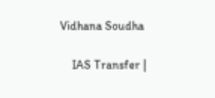Vidhana Soudha

    IAS Transfer |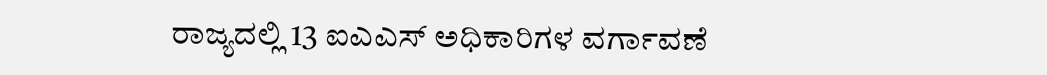ರಾಜ್ಯದಲ್ಲಿ 13 ಐಎಎಸ್ ಅಧಿಕಾರಿಗಳ ವರ್ಗಾವಣೆ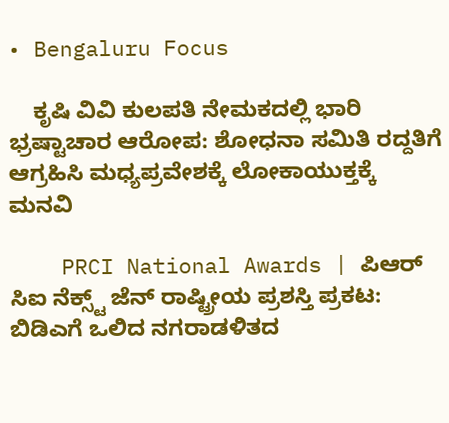• Bengaluru Focus

    ಕೃಷಿ ವಿವಿ ಕುಲಪತಿ ನೇಮಕದಲ್ಲಿ ಭಾರಿ ಭ್ರಷ್ಟಾಚಾರ ಆರೋಪ: ಶೋಧನಾ ಸಮಿತಿ ರದ್ದತಿಗೆ ಆಗ್ರಹಿಸಿ ಮಧ್ಯಪ್ರವೇಶಕ್ಕೆ ಲೋಕಾಯುಕ್ತಕ್ಕೆ ಮನವಿ

    PRCI National Awards | ಪಿಆರ್ ಸಿಐ ನೆಕ್ಸ್ಟ್ ಜೆನ್ ರಾಷ್ಟ್ರೀಯ ಪ್ರಶಸ್ತಿ ಪ್ರಕಟ: ಬಿಡಿಎಗೆ ಒಲಿದ ನಗರಾಡಳಿತದ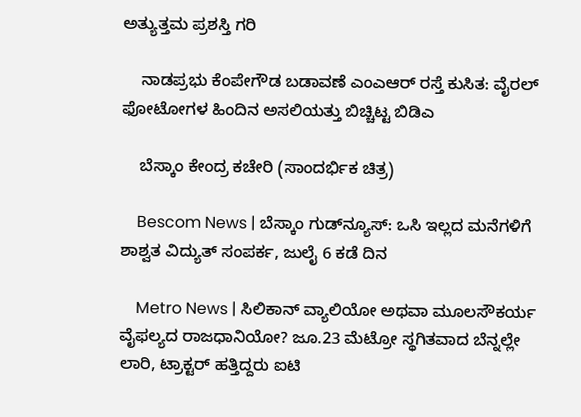ಅತ್ಯುತ್ತಮ ಪ್ರಶಸ್ತಿ ಗರಿ

    ನಾಡಪ್ರಭು ಕೆಂಪೇಗೌಡ ಬಡಾವಣೆ ಎಂಎಆರ್ ರಸ್ತೆ ಕುಸಿತ: ವೈರಲ್ ಫೋಟೋಗಳ ಹಿಂದಿನ ಅಸಲಿಯತ್ತು ಬಿಚ್ಚಿಟ್ಟ ಬಿಡಿಎ

    ಬೆಸ್ಕಾಂ ಕೇಂದ್ರ ಕಚೇರಿ (ಸಾಂದರ್ಭಿಕ ಚಿತ್ರ)

    Bescom News | ಬೆಸ್ಕಾಂ ಗುಡ್‌ನ್ಯೂಸ್‌: ಒಸಿ ಇಲ್ಲದ ಮನೆಗಳಿಗೆ ಶಾಶ್ವತ ವಿದ್ಯುತ್‌ ಸಂಪರ್ಕ, ಜುಲೈ 6 ಕಡೆ ದಿನ

    Metro News | ಸಿಲಿಕಾನ್ ವ್ಯಾಲಿಯೋ ಅಥವಾ ಮೂಲಸೌಕರ್ಯ ವೈಫಲ್ಯದ ರಾಜಧಾನಿಯೋ? ಜೂ.23 ಮೆಟ್ರೋ ಸ್ಥಗಿತವಾದ ಬೆನ್ನಲ್ಲೇ ಲಾರಿ, ಟ್ರಾಕ್ಟರ್ ಹತ್ತಿದ್ದರು ಐಟಿ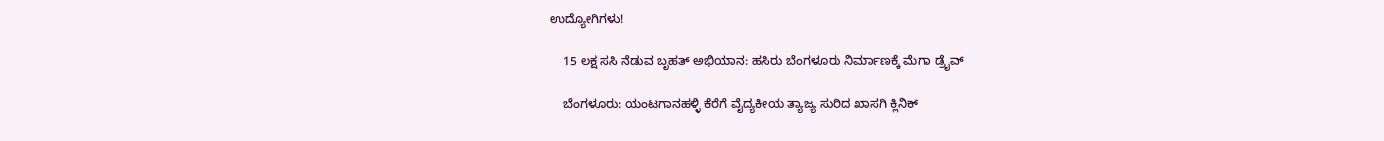ಉದ್ಯೋಗಿಗಳು!

    15 ಲಕ್ಷ ಸಸಿ ನೆಡುವ ಬೃಹತ್ ಅಭಿಯಾನ: ಹಸಿರು ಬೆಂಗಳೂರು ನಿರ್ಮಾಣಕ್ಕೆ ಮೆಗಾ ಡ್ರೈವ್

    ಬೆಂಗಳೂರು: ಯಂಟಗಾನಹಳ್ಳಿ ಕೆರೆಗೆ ವೈದ್ಯಕೀಯ ತ್ಯಾಜ್ಯ ಸುರಿದ ಖಾಸಗಿ ಕ್ಲಿನಿಕ್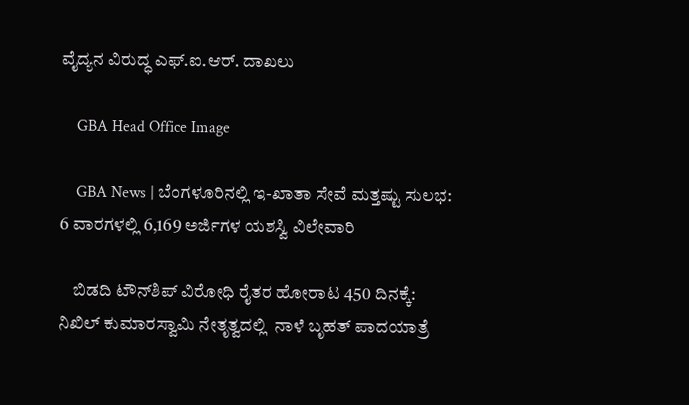ವೈದ್ಯನ ವಿರುದ್ಧ ಎಫ್.ಐ.ಆರ್. ದಾಖಲು

    GBA Head Office Image

    GBA News | ಬೆಂಗಳೂರಿನಲ್ಲಿ ಇ-ಖಾತಾ ಸೇವೆ ಮತ್ತಷ್ಟು ಸುಲಭ: 6 ವಾರಗಳಲ್ಲಿ 6,169 ಅರ್ಜಿಗಳ ಯಶಸ್ವಿ ವಿಲೇವಾರಿ

    ಬಿಡದಿ ಟೌನ್‌ಶಿಪ್ ವಿರೋಧಿ ರೈತರ ಹೋರಾಟ 450 ದಿನಕ್ಕೆ: ನಿಖಿಲ್ ಕುಮಾರಸ್ವಾಮಿ ನೇತೃತ್ವದಲ್ಲಿ  ನಾಳೆ ಬೃಹತ್ ಪಾದಯಾತ್ರೆ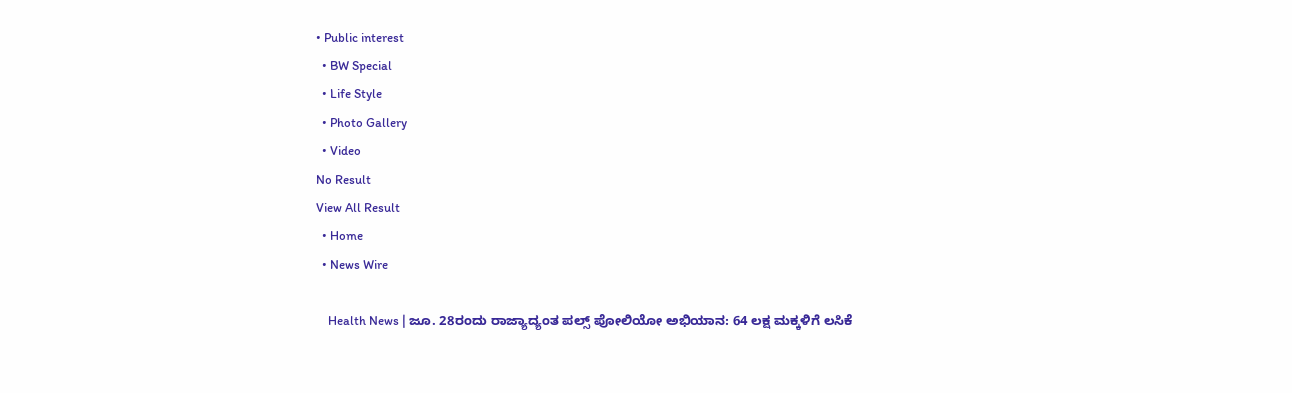• Public interest
  • BW Special
  • Life Style
  • Photo Gallery
  • Video
No Result
View All Result
  • Home
  • News Wire

    Health News | ಜೂ. 28ರಂದು ರಾಜ್ಯಾದ್ಯಂತ ಪಲ್ಸ್ ಪೋಲಿಯೋ ಅಭಿಯಾನ: 64 ಲಕ್ಷ ಮಕ್ಕಳಿಗೆ ಲಸಿಕೆ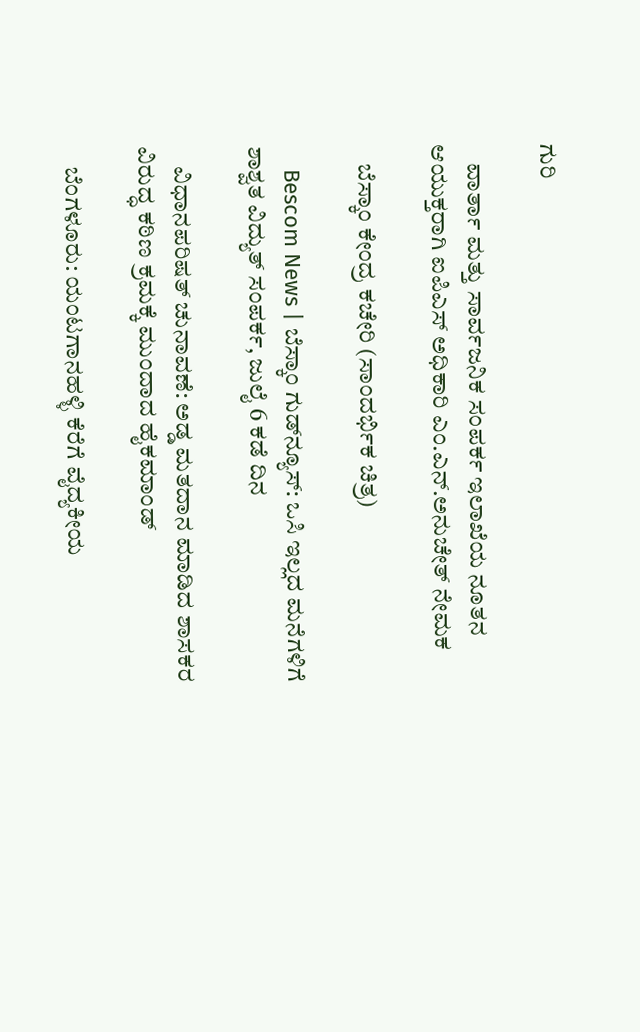ಗುರಿ

    ವಾರ್ತಾ ಮತ್ತು ಸಾರ್ವಜನಿಕ ಸಂಪರ್ಕ ಇಲಾಖೆಯ ನೂತನ ಆಯುಕ್ತರಾಗಿ ಐಪಿಎಸ್ ಅಧಿಕಾರಿ ಎಂ.ಎನ್.ಅನುಚೇತ್ ನೇಮಕ

    ಬೆಸ್ಕಾಂ ಕೇಂದ್ರ ಕಚೇರಿ (ಸಾಂದರ್ಭಿಕ ಚಿತ್ರ)

    Bescom News | ಬೆಸ್ಕಾಂ ಗುಡ್‌ನ್ಯೂಸ್‌: ಒಸಿ ಇಲ್ಲದ ಮನೆಗಳಿಗೆ ಶಾಶ್ವತ ವಿದ್ಯುತ್‌ ಸಂಪರ್ಕ, ಜುಲೈ 6 ಕಡೆ ದಿನ

    ವಿಧಾನಪರಿಷತ್ ಚುನಾವಣೆ: ಅಡ್ಡ ಮತದಾನ ಮಾಡಿದ ಶಾಸಕರ ವಿರುದ್ಧ ಕಠಿಣ ಕ್ರಮಕ್ಕೆ ಮುಂದಾದ ಹೈಕಮಾಂಡ್

    ಬೆಂಗಳೂರು: ಯಂಟಗಾನಹಳ್ಳಿ ಕೆರೆಗೆ ವೈದ್ಯಕೀಯ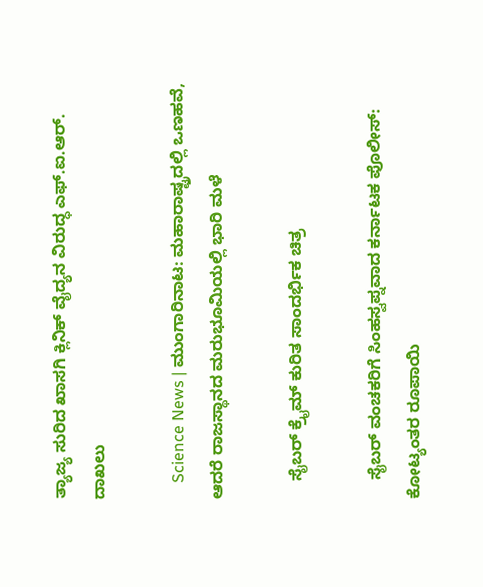ತ್ಯಾಜ್ಯ ಸುರಿದ ಖಾಸಗಿ ಕ್ಲಿನಿಕ್ ವೈದ್ಯನ ವಿರುದ್ಧ ಎಫ್.ಐ.ಆರ್. ದಾಖಲು

    Science News | ಮುಂಗಾರಿನಾಟ: ಮಹಾರಾಷ್ಟ್ರದಲ್ಲಿ ಒಣಹವೆ, ಆದರೆ ರಾಜಸ್ಥಾನದ ಮರುಭೂಮಿಯಲ್ಲಿ ಭಾರಿ ಮಳೆ

    ಸೈಬರ್ ಕ್ರೈಮ್ ಕುರಿತ ಸಾಂದರ್ಭಿಕ ಚಿತ್ರ

    ಸೈಬರ್ ವಂಚಕರಿಗೆ ಸಿಂಹಸ್ವಪ್ನವಾದ ಕರ್ನಾಟಕ ಪೊಲೀಸ್: ಕೋಟ್ಯಂತರ ರೂಪಾಯಿ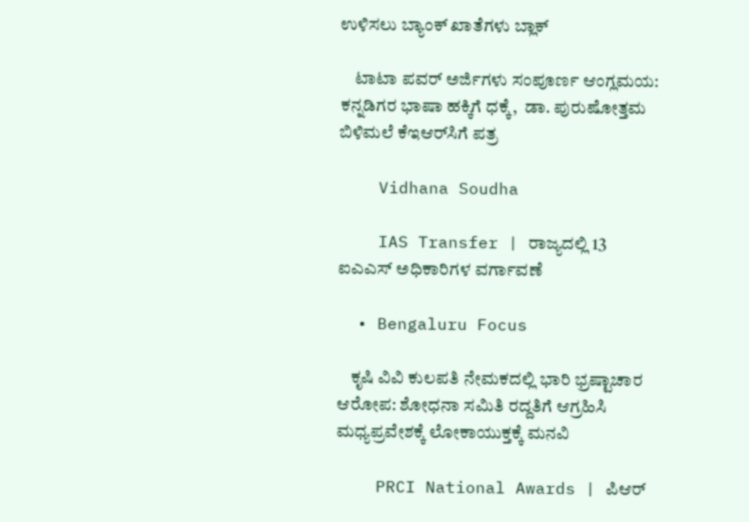ಉಳಿಸಲು ಬ್ಯಾಂಕ್ ಖಾತೆಗಳು ಬ್ಲಾಕ್

    ಟಾಟಾ ಪವರ್ ಅರ್ಜಿಗಳು ಸಂಪೂರ್ಣ ಆಂಗ್ಲಮಯ: ಕನ್ನಡಿಗರ ಭಾಷಾ ಹಕ್ಕಿಗೆ ಧಕ್ಕೆ,  ಡಾ. ಪುರುಷೋತ್ತಮ ಬಿಳಿಮಲೆ ಕೆಇಆರ್‌ಸಿಗೆ ಪತ್ರ

    Vidhana Soudha

    IAS Transfer | ರಾಜ್ಯದಲ್ಲಿ 13 ಐಎಎಸ್ ಅಧಿಕಾರಿಗಳ ವರ್ಗಾವಣೆ

  • Bengaluru Focus

    ಕೃಷಿ ವಿವಿ ಕುಲಪತಿ ನೇಮಕದಲ್ಲಿ ಭಾರಿ ಭ್ರಷ್ಟಾಚಾರ ಆರೋಪ: ಶೋಧನಾ ಸಮಿತಿ ರದ್ದತಿಗೆ ಆಗ್ರಹಿಸಿ ಮಧ್ಯಪ್ರವೇಶಕ್ಕೆ ಲೋಕಾಯುಕ್ತಕ್ಕೆ ಮನವಿ

    PRCI National Awards | ಪಿಆರ್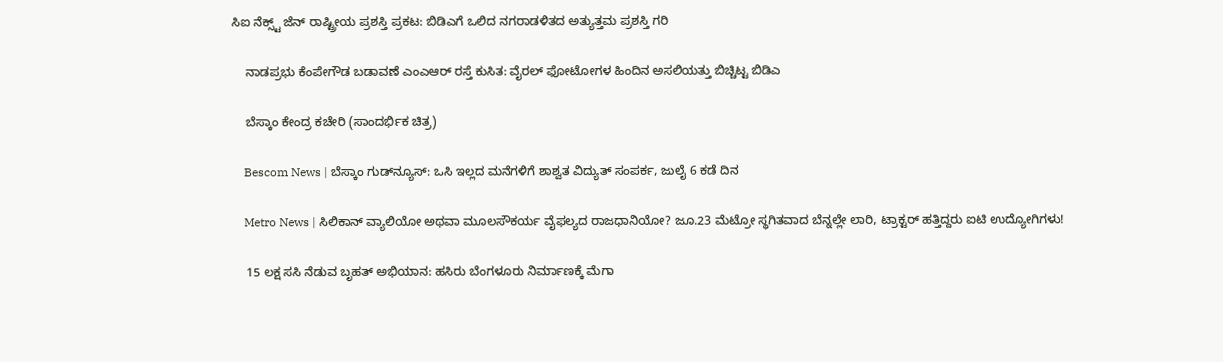ಸಿಐ ನೆಕ್ಸ್ಟ್ ಜೆನ್ ರಾಷ್ಟ್ರೀಯ ಪ್ರಶಸ್ತಿ ಪ್ರಕಟ: ಬಿಡಿಎಗೆ ಒಲಿದ ನಗರಾಡಳಿತದ ಅತ್ಯುತ್ತಮ ಪ್ರಶಸ್ತಿ ಗರಿ

    ನಾಡಪ್ರಭು ಕೆಂಪೇಗೌಡ ಬಡಾವಣೆ ಎಂಎಆರ್ ರಸ್ತೆ ಕುಸಿತ: ವೈರಲ್ ಫೋಟೋಗಳ ಹಿಂದಿನ ಅಸಲಿಯತ್ತು ಬಿಚ್ಚಿಟ್ಟ ಬಿಡಿಎ

    ಬೆಸ್ಕಾಂ ಕೇಂದ್ರ ಕಚೇರಿ (ಸಾಂದರ್ಭಿಕ ಚಿತ್ರ)

    Bescom News | ಬೆಸ್ಕಾಂ ಗುಡ್‌ನ್ಯೂಸ್‌: ಒಸಿ ಇಲ್ಲದ ಮನೆಗಳಿಗೆ ಶಾಶ್ವತ ವಿದ್ಯುತ್‌ ಸಂಪರ್ಕ, ಜುಲೈ 6 ಕಡೆ ದಿನ

    Metro News | ಸಿಲಿಕಾನ್ ವ್ಯಾಲಿಯೋ ಅಥವಾ ಮೂಲಸೌಕರ್ಯ ವೈಫಲ್ಯದ ರಾಜಧಾನಿಯೋ? ಜೂ.23 ಮೆಟ್ರೋ ಸ್ಥಗಿತವಾದ ಬೆನ್ನಲ್ಲೇ ಲಾರಿ, ಟ್ರಾಕ್ಟರ್ ಹತ್ತಿದ್ದರು ಐಟಿ ಉದ್ಯೋಗಿಗಳು!

    15 ಲಕ್ಷ ಸಸಿ ನೆಡುವ ಬೃಹತ್ ಅಭಿಯಾನ: ಹಸಿರು ಬೆಂಗಳೂರು ನಿರ್ಮಾಣಕ್ಕೆ ಮೆಗಾ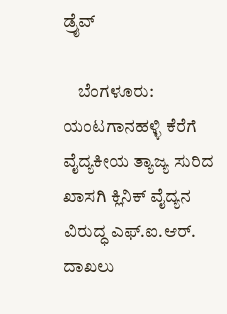ಡ್ರೈವ್

    ಬೆಂಗಳೂರು: ಯಂಟಗಾನಹಳ್ಳಿ ಕೆರೆಗೆ ವೈದ್ಯಕೀಯ ತ್ಯಾಜ್ಯ ಸುರಿದ ಖಾಸಗಿ ಕ್ಲಿನಿಕ್ ವೈದ್ಯನ ವಿರುದ್ಧ ಎಫ್.ಐ.ಆರ್. ದಾಖಲು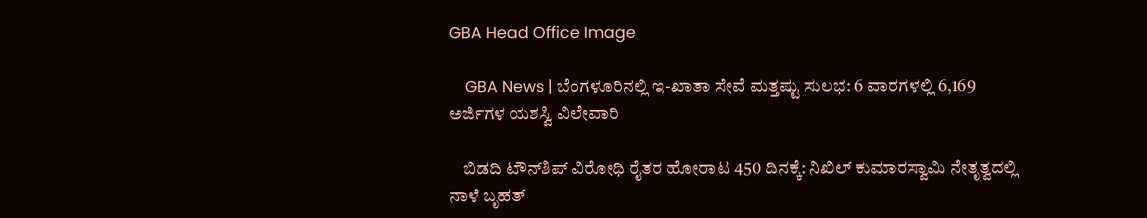GBA Head Office Image

    GBA News | ಬೆಂಗಳೂರಿನಲ್ಲಿ ಇ-ಖಾತಾ ಸೇವೆ ಮತ್ತಷ್ಟು ಸುಲಭ: 6 ವಾರಗಳಲ್ಲಿ 6,169 ಅರ್ಜಿಗಳ ಯಶಸ್ವಿ ವಿಲೇವಾರಿ

    ಬಿಡದಿ ಟೌನ್‌ಶಿಪ್ ವಿರೋಧಿ ರೈತರ ಹೋರಾಟ 450 ದಿನಕ್ಕೆ: ನಿಖಿಲ್ ಕುಮಾರಸ್ವಾಮಿ ನೇತೃತ್ವದಲ್ಲಿ  ನಾಳೆ ಬೃಹತ್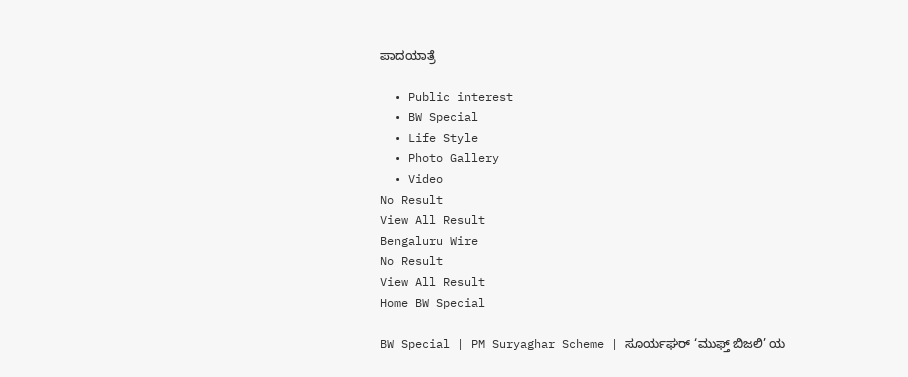ಪಾದಯಾತ್ರೆ

  • Public interest
  • BW Special
  • Life Style
  • Photo Gallery
  • Video
No Result
View All Result
Bengaluru Wire
No Result
View All Result
Home BW Special

BW Special | PM Suryaghar Scheme | ಸೂರ್ಯಘರ್ ‘ಮುಫ್ತ್ ಬಿಜಲಿ’ ಯ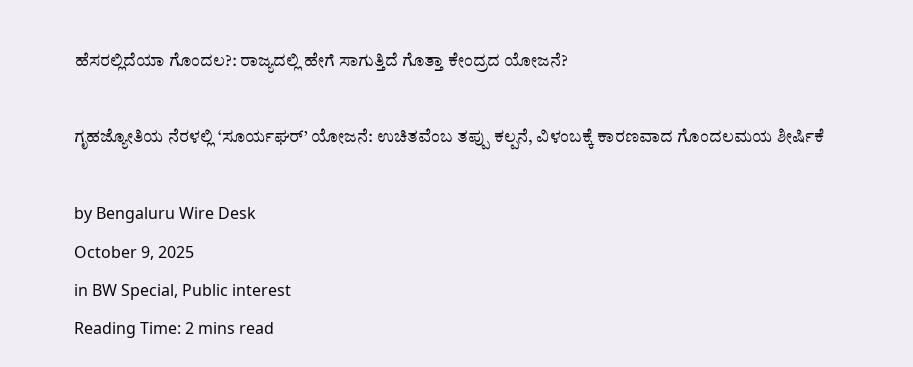ಹೆಸರಲ್ಲಿದೆಯಾ ಗೊಂದಲ?: ರಾಜ್ಯದಲ್ಲಿ ಹೇಗೆ ಸಾಗುತ್ತಿದೆ ಗೊತ್ತಾ ಕೇಂದ್ರದ ಯೋಜನೆ?

ಗೃಹಜ್ಯೋತಿಯ ನೆರಳಲ್ಲಿ ‘ಸೂರ್ಯಘರ್’ ಯೋಜನೆ: ಉಚಿತವೆಂಬ ತಪ್ಪು ಕಲ್ಪನೆ, ವಿಳಂಬಕ್ಕೆ ಕಾರಣವಾದ ಗೊಂದಲಮಯ ಶೀರ್ಷಿಕೆ

by Bengaluru Wire Desk
October 9, 2025
in BW Special, Public interest
Reading Time: 2 mins read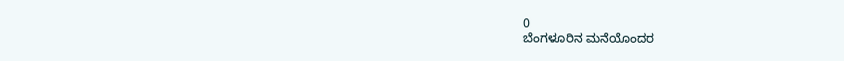0
ಬೆಂಗಳೂರಿನ ಮನೆಯೊಂದರ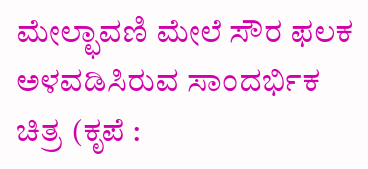ಮೇಲ್ಛಾವಣಿ ಮೇಲೆ ಸೌರ ಫಲಕ ಅಳವಡಿಸಿರುವ ಸಾಂದರ್ಭಿಕ ಚಿತ್ರ (ಕೃಪೆ :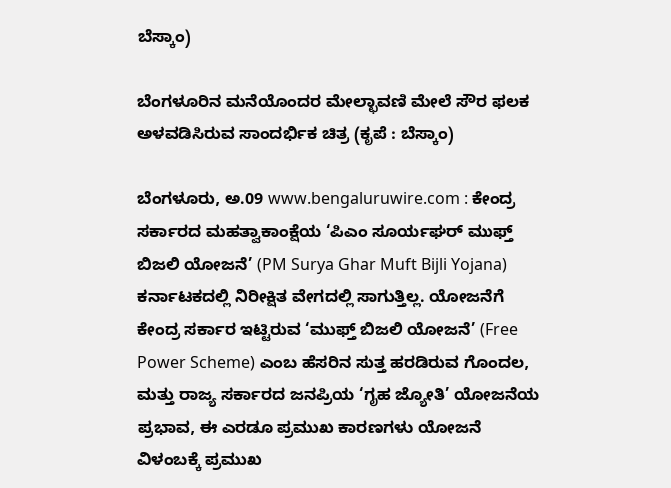ಬೆಸ್ಕಾಂ)

ಬೆಂಗಳೂರಿನ ಮನೆಯೊಂದರ ಮೇಲ್ಛಾವಣಿ ಮೇಲೆ ಸೌರ ಫಲಕ ಅಳವಡಿಸಿರುವ ಸಾಂದರ್ಭಿಕ ಚಿತ್ರ (ಕೃಪೆ : ಬೆಸ್ಕಾಂ)

ಬೆಂಗಳೂರು, ಅ.09 www.bengaluruwire.com : ಕೇಂದ್ರ ಸರ್ಕಾರದ ಮಹತ್ವಾಕಾಂಕ್ಷೆಯ ‘ಪಿಎಂ ಸೂರ್ಯಘರ್ ಮುಫ್ತ್ ಬಿಜಲಿ ಯೋಜನೆ’ (PM Surya Ghar Muft Bijli Yojana) ಕರ್ನಾಟಕದಲ್ಲಿ ನಿರೀಕ್ಷಿತ ವೇಗದಲ್ಲಿ ಸಾಗುತ್ತಿಲ್ಲ. ಯೋಜನೆಗೆ ಕೇಂದ್ರ ಸರ್ಕಾರ ಇಟ್ಟಿರುವ ‘ಮುಫ್ತ್ ಬಿಜಲಿ ಯೋಜನೆ’ (Free Power Scheme) ಎಂಬ ಹೆಸರಿನ ಸುತ್ತ ಹರಡಿರುವ ಗೊಂದಲ, ಮತ್ತು ರಾಜ್ಯ ಸರ್ಕಾರದ ಜನಪ್ರಿಯ ‘ಗೃಹ ಜ್ಯೋತಿ’ ಯೋಜನೆಯ ಪ್ರಭಾವ, ಈ ಎರಡೂ ಪ್ರಮುಖ ಕಾರಣಗಳು ಯೋಜನೆ ವಿಳಂಬಕ್ಕೆ ಪ್ರಮುಖ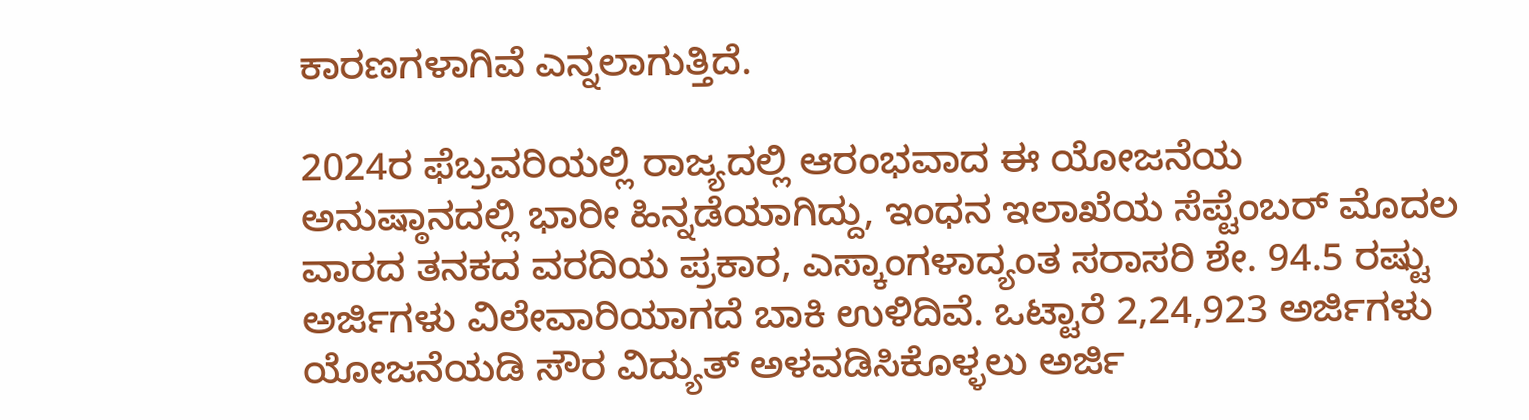ಕಾರಣಗಳಾಗಿವೆ ಎನ್ನಲಾಗುತ್ತಿದೆ.

2024ರ ಫೆಬ್ರವರಿಯಲ್ಲಿ ರಾಜ್ಯದಲ್ಲಿ ಆರಂಭವಾದ ಈ ಯೋಜನೆಯ ಅನುಷ್ಠಾನದಲ್ಲಿ ಭಾರೀ ಹಿನ್ನಡೆಯಾಗಿದ್ದು, ಇಂಧನ ಇಲಾಖೆಯ ಸೆಪ್ಟೆಂಬರ್ ಮೊದಲ ವಾರದ ತನಕದ ವರದಿಯ ಪ್ರಕಾರ, ಎಸ್ಕಾಂಗಳಾದ್ಯಂತ ಸರಾಸರಿ ಶೇ. 94.5 ರಷ್ಟು ಅರ್ಜಿಗಳು ವಿಲೇವಾರಿಯಾಗದೆ ಬಾಕಿ ಉಳಿದಿವೆ. ಒಟ್ಟಾರೆ 2,24,923 ಅರ್ಜಿಗಳು ಯೋಜನೆಯಡಿ ಸೌರ ವಿದ್ಯುತ್ ಅಳವಡಿಸಿಕೊಳ್ಳಲು ಅರ್ಜಿ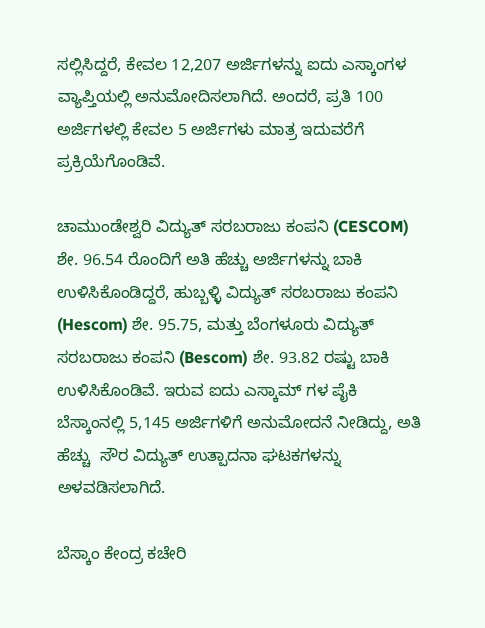ಸಲ್ಲಿಸಿದ್ದರೆ, ಕೇವಲ 12,207 ಅರ್ಜಿಗಳನ್ನು ಐದು ಎಸ್ಕಾಂಗಳ ವ್ಯಾಪ್ತಿಯಲ್ಲಿ ಅನುಮೋದಿಸಲಾಗಿದೆ. ಅಂದರೆ, ಪ್ರತಿ 100 ಅರ್ಜಿಗಳಲ್ಲಿ ಕೇವಲ 5 ಅರ್ಜಿಗಳು ಮಾತ್ರ ಇದುವರೆಗೆ ಪ್ರಕ್ರಿಯೆಗೊಂಡಿವೆ.

ಚಾಮುಂಡೇಶ್ವರಿ ವಿದ್ಯುತ್ ಸರಬರಾಜು ಕಂಪನಿ (CESCOM) ಶೇ. 96.54 ರೊಂದಿಗೆ ಅತಿ ಹೆಚ್ಚು ಅರ್ಜಿಗಳನ್ನು ಬಾಕಿ ಉಳಿಸಿಕೊಂಡಿದ್ದರೆ, ಹುಬ್ಬಳ್ಳಿ ವಿದ್ಯುತ್ ಸರಬರಾಜು ಕಂಪನಿ (Hescom) ಶೇ. 95.75, ಮತ್ತು ಬೆಂಗಳೂರು ವಿದ್ಯುತ್ ಸರಬರಾಜು ಕಂಪನಿ (Bescom) ಶೇ. 93.82 ರಷ್ಟು ಬಾಕಿ ಉಳಿಸಿಕೊಂಡಿವೆ. ಇರುವ ಐದು ಎಸ್ಕಾಮ್ ಗಳ ಪೈಕಿ ಬೆಸ್ಕಾಂನಲ್ಲಿ 5,145 ಅರ್ಜಿಗಳಿಗೆ ಅನುಮೋದನೆ ನೀಡಿದ್ದು, ಅತಿ ಹೆಚ್ಚು  ಸೌರ ವಿದ್ಯುತ್ ಉತ್ಪಾದನಾ ಘಟಕಗಳನ್ನು ಅಳವಡಿಸಲಾಗಿದೆ.

ಬೆಸ್ಕಾಂ ಕೇಂದ್ರ ಕಚೇರಿ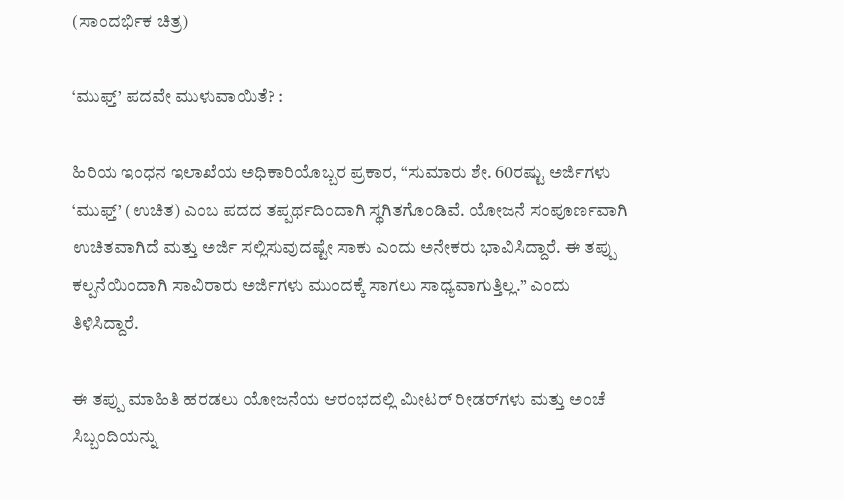(ಸಾಂದರ್ಭಿಕ ಚಿತ್ರ)

‘ಮುಫ್ತ್’ ಪದವೇ ಮುಳುವಾಯಿತೆ? :

ಹಿರಿಯ ಇಂಧನ ಇಲಾಖೆಯ ಅಧಿಕಾರಿಯೊಬ್ಬರ ಪ್ರಕಾರ, “ಸುಮಾರು ಶೇ. 60ರಷ್ಟು ಅರ್ಜಿಗಳು ‘ಮುಫ್ತ್’ (ಉಚಿತ) ಎಂಬ ಪದದ ತಪ್ಪರ್ಥದಿಂದಾಗಿ ಸ್ಥಗಿತಗೊಂಡಿವೆ. ಯೋಜನೆ ಸಂಪೂರ್ಣವಾಗಿ ಉಚಿತವಾಗಿದೆ ಮತ್ತು ಅರ್ಜಿ ಸಲ್ಲಿಸುವುದಷ್ಟೇ ಸಾಕು ಎಂದು ಅನೇಕರು ಭಾವಿಸಿದ್ದಾರೆ. ಈ ತಪ್ಪು ಕಲ್ಪನೆಯಿಂದಾಗಿ ಸಾವಿರಾರು ಅರ್ಜಿಗಳು ಮುಂದಕ್ಕೆ ಸಾಗಲು ಸಾಧ್ಯವಾಗುತ್ತಿಲ್ಲ.” ಎಂದು ತಿಳಿಸಿದ್ದಾರೆ.

ಈ ತಪ್ಪು ಮಾಹಿತಿ ಹರಡಲು ಯೋಜನೆಯ ಆರಂಭದಲ್ಲಿ ಮೀಟರ್ ರೀಡರ್‌ಗಳು ಮತ್ತು ಅಂಚೆ ಸಿಬ್ಬಂದಿಯನ್ನು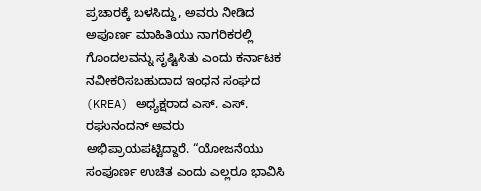ಪ್ರಚಾರಕ್ಕೆ ಬಳಸಿದ್ದು, ಅವರು ನೀಡಿದ ಅಪೂರ್ಣ ಮಾಹಿತಿಯು ನಾಗರಿಕರಲ್ಲಿ ಗೊಂದಲವನ್ನು ಸೃಷ್ಟಿಸಿತು ಎಂದು ಕರ್ನಾಟಕ ನವೀಕರಿಸಬಹುದಾದ ಇಂಧನ ಸಂಘದ (KREA) ಅಧ್ಯಕ್ಷರಾದ ಎಸ್. ಎಸ್. ರಘುನಂದನ್ ಅವರು ಅಭಿಪ್ರಾಯಪಟ್ಟಿದ್ದಾರೆ. “ಯೋಜನೆಯು ಸಂಪೂರ್ಣ ಉಚಿತ ಎಂದು ಎಲ್ಲರೂ ಭಾವಿಸಿ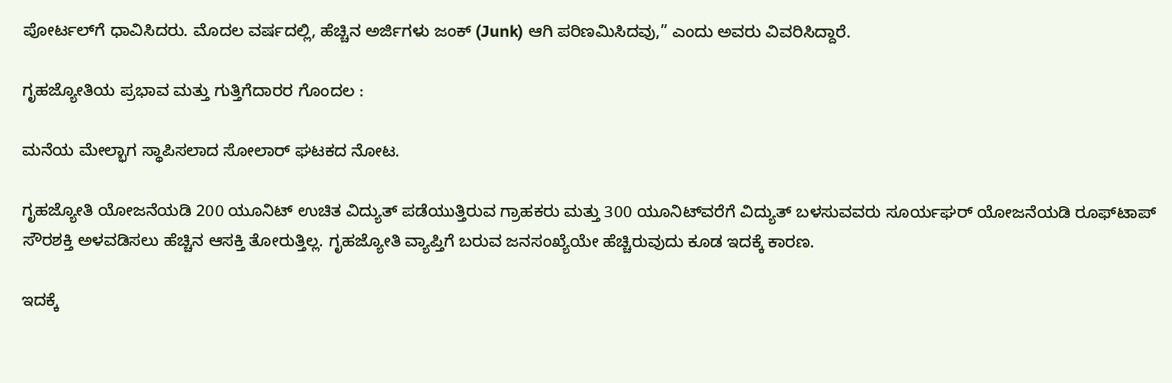ಪೋರ್ಟಲ್‌ಗೆ ಧಾವಿಸಿದರು. ಮೊದಲ ವರ್ಷದಲ್ಲಿ, ಹೆಚ್ಚಿನ ಅರ್ಜಿಗಳು ಜಂಕ್ (Junk) ಆಗಿ ಪರಿಣಮಿಸಿದವು,” ಎಂದು ಅವರು ವಿವರಿಸಿದ್ದಾರೆ.

ಗೃಹಜ್ಯೋತಿಯ ಪ್ರಭಾವ ಮತ್ತು ಗುತ್ತಿಗೆದಾರರ ಗೊಂದಲ :

ಮನೆಯ ಮೇಲ್ಭಾಗ ಸ್ಥಾಪಿಸಲಾದ ಸೋಲಾರ್ ಘಟಕದ ನೋಟ.

ಗೃಹಜ್ಯೋತಿ ಯೋಜನೆಯಡಿ 200 ಯೂನಿಟ್‌ ಉಚಿತ ವಿದ್ಯುತ್ ಪಡೆಯುತ್ತಿರುವ ಗ್ರಾಹಕರು ಮತ್ತು 300 ಯೂನಿಟ್‌ವರೆಗೆ ವಿದ್ಯುತ್ ಬಳಸುವವರು ಸೂರ್ಯಘರ್ ಯೋಜನೆಯಡಿ ರೂಫ್‌ಟಾಪ್ ಸೌರಶಕ್ತಿ ಅಳವಡಿಸಲು ಹೆಚ್ಚಿನ ಆಸಕ್ತಿ ತೋರುತ್ತಿಲ್ಲ. ಗೃಹಜ್ಯೋತಿ ವ್ಯಾಪ್ತಿಗೆ ಬರುವ ಜನಸಂಖ್ಯೆಯೇ ಹೆಚ್ಚಿರುವುದು ಕೂಡ ಇದಕ್ಕೆ ಕಾರಣ.

ಇದಕ್ಕೆ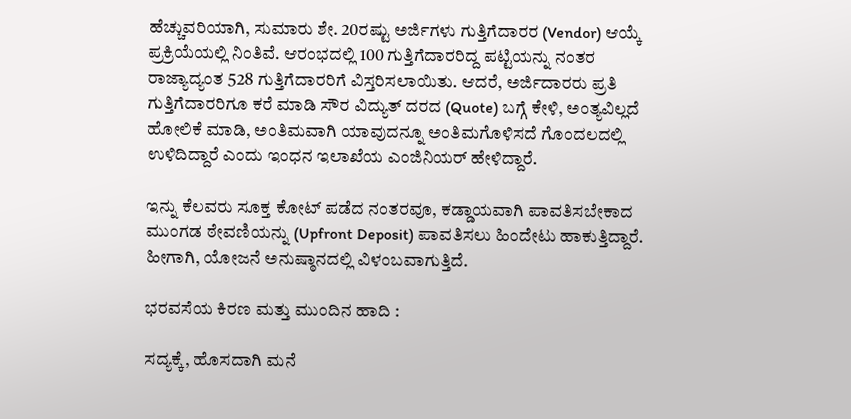ಹೆಚ್ಚುವರಿಯಾಗಿ, ಸುಮಾರು ಶೇ. 20ರಷ್ಟು ಅರ್ಜಿಗಳು ಗುತ್ತಿಗೆದಾರರ (Vendor) ಆಯ್ಕೆ ಪ್ರಕ್ರಿಯೆಯಲ್ಲಿ ನಿಂತಿವೆ. ಆರಂಭದಲ್ಲಿ 100 ಗುತ್ತಿಗೆದಾರರಿದ್ದ ಪಟ್ಟಿಯನ್ನು ನಂತರ ರಾಜ್ಯಾದ್ಯಂತ 528 ಗುತ್ತಿಗೆದಾರರಿಗೆ ವಿಸ್ತರಿಸಲಾಯಿತು. ಆದರೆ, ಅರ್ಜಿದಾರರು ಪ್ರತಿ ಗುತ್ತಿಗೆದಾರರಿಗೂ ಕರೆ ಮಾಡಿ ಸೌರ ವಿದ್ಯುತ್ ದರದ (Quote) ಬಗ್ಗೆ ಕೇಳಿ, ಅಂತ್ಯವಿಲ್ಲದೆ ಹೋಲಿಕೆ ಮಾಡಿ, ಅಂತಿಮವಾಗಿ ಯಾವುದನ್ನೂ ಅಂತಿಮಗೊಳಿಸದೆ ಗೊಂದಲದಲ್ಲಿ ಉಳಿದಿದ್ದಾರೆ ಎಂದು ಇಂಧನ ಇಲಾಖೆಯ ಎಂಜಿನಿಯರ್ ಹೇಳಿದ್ದಾರೆ.

ಇನ್ನು ಕೆಲವರು ಸೂಕ್ತ ಕೋಟ್ ಪಡೆದ ನಂತರವೂ, ಕಡ್ಡಾಯವಾಗಿ ಪಾವತಿಸಬೇಕಾದ ಮುಂಗಡ ಠೇವಣಿಯನ್ನು (Upfront Deposit) ಪಾವತಿಸಲು ಹಿಂದೇಟು ಹಾಕುತ್ತಿದ್ದಾರೆ. ಹೀಗಾಗಿ, ಯೋಜನೆ ಅನುಷ್ಠಾನದಲ್ಲಿ ವಿಳಂಬವಾಗುತ್ತಿದೆ.

ಭರವಸೆಯ ಕಿರಣ ಮತ್ತು ಮುಂದಿನ ಹಾದಿ :

ಸದ್ಯಕ್ಕೆ, ಹೊಸದಾಗಿ ಮನೆ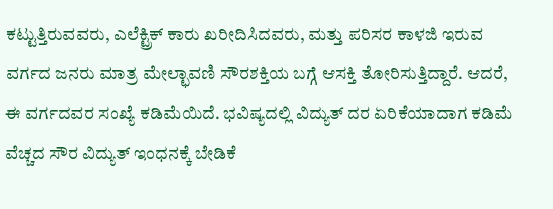ಕಟ್ಟುತ್ತಿರುವವರು, ಎಲೆಕ್ಟ್ರಿಕ್ ಕಾರು ಖರೀದಿಸಿದವರು, ಮತ್ತು ಪರಿಸರ ಕಾಳಜಿ ಇರುವ ವರ್ಗದ ಜನರು ಮಾತ್ರ ಮೇಲ್ಛಾವಣಿ ಸೌರಶಕ್ತಿಯ ಬಗ್ಗೆ ಆಸಕ್ತಿ ತೋರಿಸುತ್ತಿದ್ದಾರೆ. ಆದರೆ, ಈ ವರ್ಗದವರ ಸಂಖ್ಯೆ ಕಡಿಮೆಯಿದೆ. ಭವಿಷ್ಯದಲ್ಲಿ ವಿದ್ಯುತ್ ದರ ಏರಿಕೆಯಾದಾಗ ಕಡಿಮೆ ವೆಚ್ಚದ ಸೌರ ವಿದ್ಯುತ್ ಇಂಧನಕ್ಕೆ ಬೇಡಿಕೆ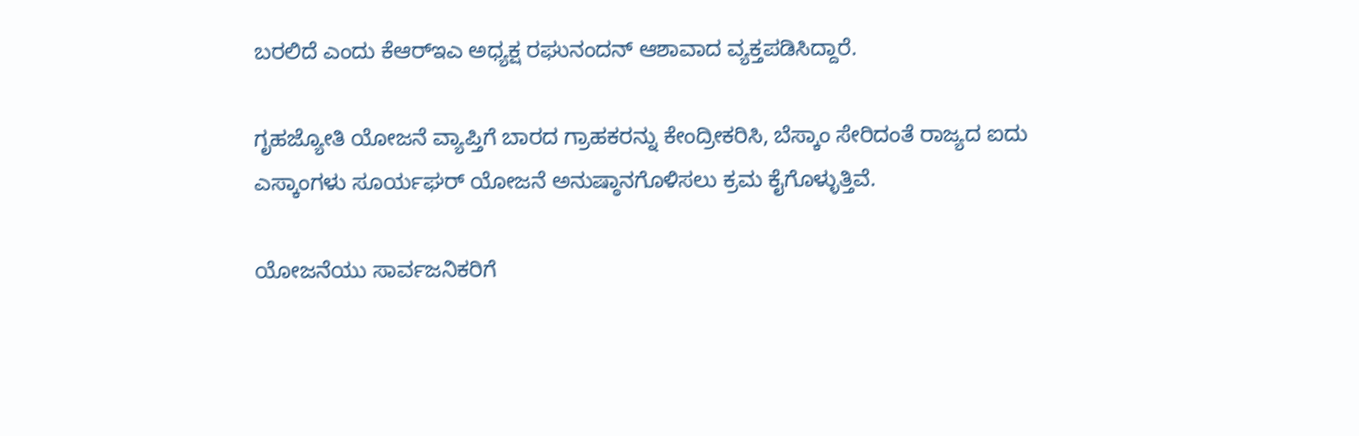ಬರಲಿದೆ ಎಂದು ಕೆಆರ್‌ಇಎ ಅಧ್ಯಕ್ಷ ರಘುನಂದನ್ ಆಶಾವಾದ ವ್ಯಕ್ತಪಡಿಸಿದ್ದಾರೆ.

ಗೃಹಜ್ಯೋತಿ ಯೋಜನೆ ವ್ಯಾಪ್ತಿಗೆ ಬಾರದ ಗ್ರಾಹಕರನ್ನು ಕೇಂದ್ರೀಕರಿಸಿ, ಬೆಸ್ಕಾಂ ಸೇರಿದಂತೆ ರಾಜ್ಯದ ಐದು ಎಸ್ಕಾಂಗಳು ಸೂರ್ಯಘರ್ ಯೋಜನೆ ಅನುಷ್ಠಾನಗೊಳಿಸಲು ಕ್ರಮ ಕೈಗೊಳ್ಳುತ್ತಿವೆ.

ಯೋಜನೆಯು ಸಾರ್ವಜನಿಕರಿಗೆ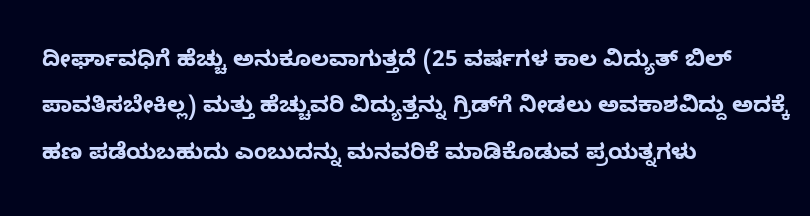ದೀರ್ಘಾವಧಿಗೆ ಹೆಚ್ಚು ಅನುಕೂಲವಾಗುತ್ತದೆ (25 ವರ್ಷಗಳ ಕಾಲ ವಿದ್ಯುತ್ ಬಿಲ್ ಪಾವತಿಸಬೇಕಿಲ್ಲ) ಮತ್ತು ಹೆಚ್ಚುವರಿ ವಿದ್ಯುತ್ತನ್ನು ಗ್ರಿಡ್‌ಗೆ ನೀಡಲು ಅವಕಾಶವಿದ್ದು ಅದಕ್ಕೆ ಹಣ ಪಡೆಯಬಹುದು ಎಂಬುದನ್ನು ಮನವರಿಕೆ ಮಾಡಿಕೊಡುವ ಪ್ರಯತ್ನಗಳು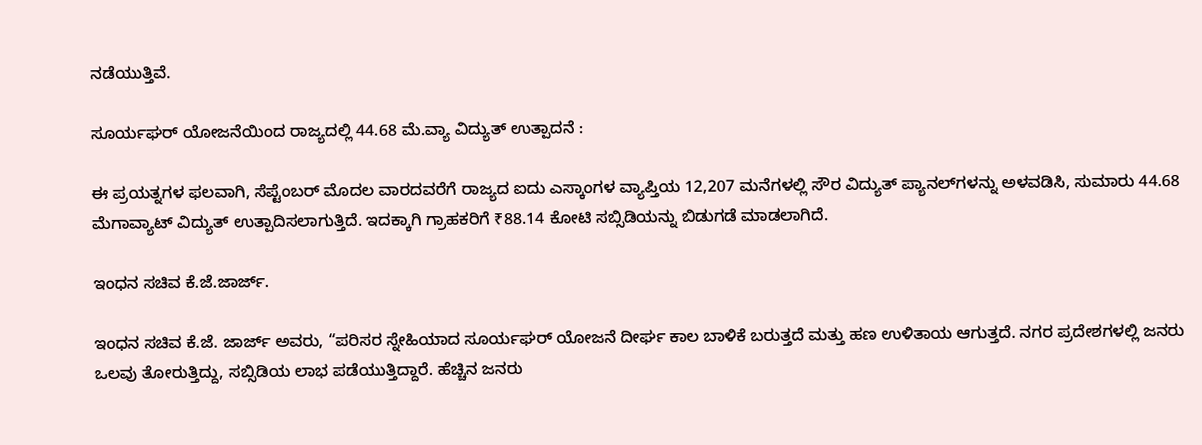ನಡೆಯುತ್ತಿವೆ.

ಸೂರ್ಯಘರ್ ಯೋಜನೆಯಿಂದ ರಾಜ್ಯದಲ್ಲಿ 44.68 ಮೆ.ವ್ಯಾ ವಿದ್ಯುತ್ ಉತ್ಪಾದನೆ :

ಈ ಪ್ರಯತ್ನಗಳ ಫಲವಾಗಿ, ಸೆಪ್ಟೆಂಬರ್ ಮೊದಲ ವಾರದವರೆಗೆ ರಾಜ್ಯದ ಐದು ಎಸ್ಕಾಂಗಳ ವ್ಯಾಪ್ತಿಯ 12,207 ಮನೆಗಳಲ್ಲಿ ಸೌರ ವಿದ್ಯುತ್ ಪ್ಯಾನಲ್‌ಗಳನ್ನು ಅಳವಡಿಸಿ, ಸುಮಾರು 44.68 ಮೆಗಾವ್ಯಾಟ್ ವಿದ್ಯುತ್ ಉತ್ಪಾದಿಸಲಾಗುತ್ತಿದೆ. ಇದಕ್ಕಾಗಿ ಗ್ರಾಹಕರಿಗೆ ₹88.14 ಕೋಟಿ ಸಬ್ಸಿಡಿಯನ್ನು ಬಿಡುಗಡೆ ಮಾಡಲಾಗಿದೆ.

ಇಂಧನ ಸಚಿವ ಕೆ.ಜೆ.ಜಾರ್ಜ್.

ಇಂಧನ ಸಚಿವ ಕೆ.ಜೆ. ಜಾರ್ಜ್ ಅವರು, “ಪರಿಸರ ಸ್ನೇಹಿಯಾದ ಸೂರ್ಯಘರ್ ಯೋಜನೆ ದೀರ್ಘ ಕಾಲ ಬಾಳಿಕೆ ಬರುತ್ತದೆ ಮತ್ತು ಹಣ ಉಳಿತಾಯ ಆಗುತ್ತದೆ. ನಗರ ಪ್ರದೇಶಗಳಲ್ಲಿ ಜನರು ಒಲವು ತೋರುತ್ತಿದ್ದು, ಸಬ್ಸಿಡಿಯ ಲಾಭ ಪಡೆಯುತ್ತಿದ್ದಾರೆ. ಹೆಚ್ಚಿನ ಜನರು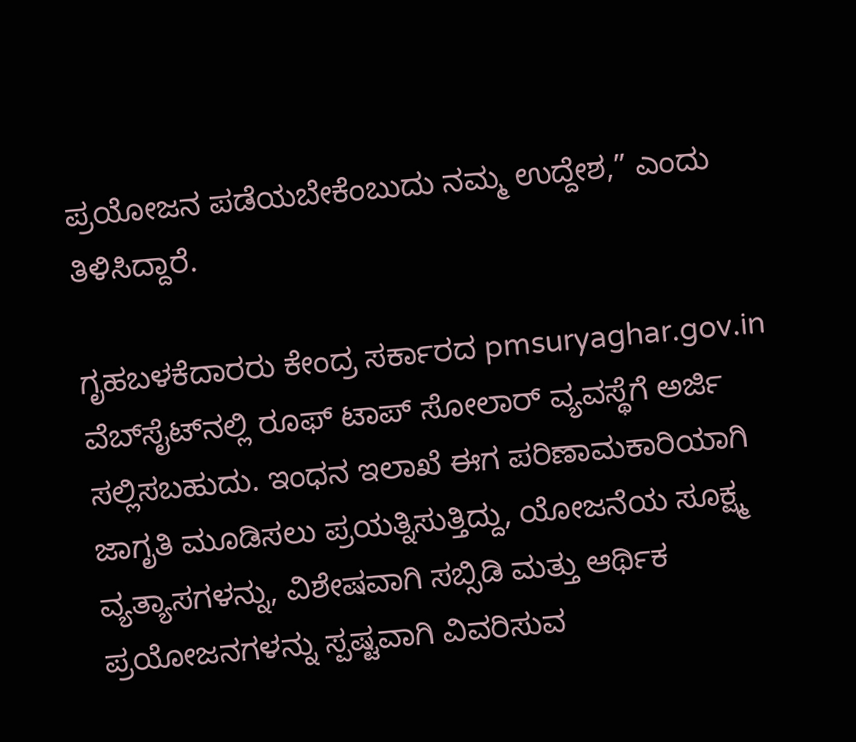ಪ್ರಯೋಜನ ಪಡೆಯಬೇಕೆಂಬುದು ನಮ್ಮ ಉದ್ದೇಶ,” ಎಂದು ತಿಳಿಸಿದ್ದಾರೆ.

ಗೃಹಬಳಕೆದಾರರು ಕೇಂದ್ರ ಸರ್ಕಾರದ pmsuryaghar.gov.in ವೆಬ್‌ಸೈಟ್‌ನಲ್ಲಿ ರೂಫ್‌ ಟಾಪ್ ಸೋಲಾರ್ ವ್ಯವಸ್ಥೆಗೆ ಅರ್ಜಿ ಸಲ್ಲಿಸಬಹುದು. ಇಂಧನ ಇಲಾಖೆ ಈಗ ಪರಿಣಾಮಕಾರಿಯಾಗಿ ಜಾಗೃತಿ ಮೂಡಿಸಲು ಪ್ರಯತ್ನಿಸುತ್ತಿದ್ದು, ಯೋಜನೆಯ ಸೂಕ್ಷ್ಮ ವ್ಯತ್ಯಾಸಗಳನ್ನು, ವಿಶೇಷವಾಗಿ ಸಬ್ಸಿಡಿ ಮತ್ತು ಆರ್ಥಿಕ ಪ್ರಯೋಜನಗಳನ್ನು ಸ್ಪಷ್ಟವಾಗಿ ವಿವರಿಸುವ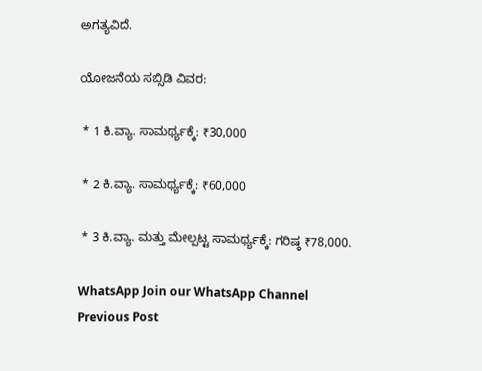ಅಗತ್ಯವಿದೆ.

ಯೋಜನೆಯ ಸಬ್ಸಿಡಿ ವಿವರ:

 * 1 ಕಿ.ವ್ಯಾ. ಸಾಮರ್ಥ್ಯಕ್ಕೆ: ₹30,000

 * 2 ಕಿ.ವ್ಯಾ. ಸಾಮರ್ಥ್ಯಕ್ಕೆ: ₹60,000

 * 3 ಕಿ.ವ್ಯಾ. ಮತ್ತು ಮೇಲ್ಪಟ್ಟ ಸಾಮರ್ಥ್ಯಕ್ಕೆ: ಗರಿಷ್ಠ ₹78,000.

WhatsApp Join our WhatsApp Channel
Previous Post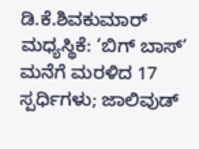ಡಿ.ಕೆ.ಶಿವಕುಮಾರ್ ಮಧ್ಯಸ್ಥಿಕೆ: ‘ಬಿಗ್ ಬಾಸ್’ ಮನೆಗೆ ಮರಳಿದ 17 ಸ್ಪರ್ಧಿಗಳು; ಜಾಲಿವುಡ್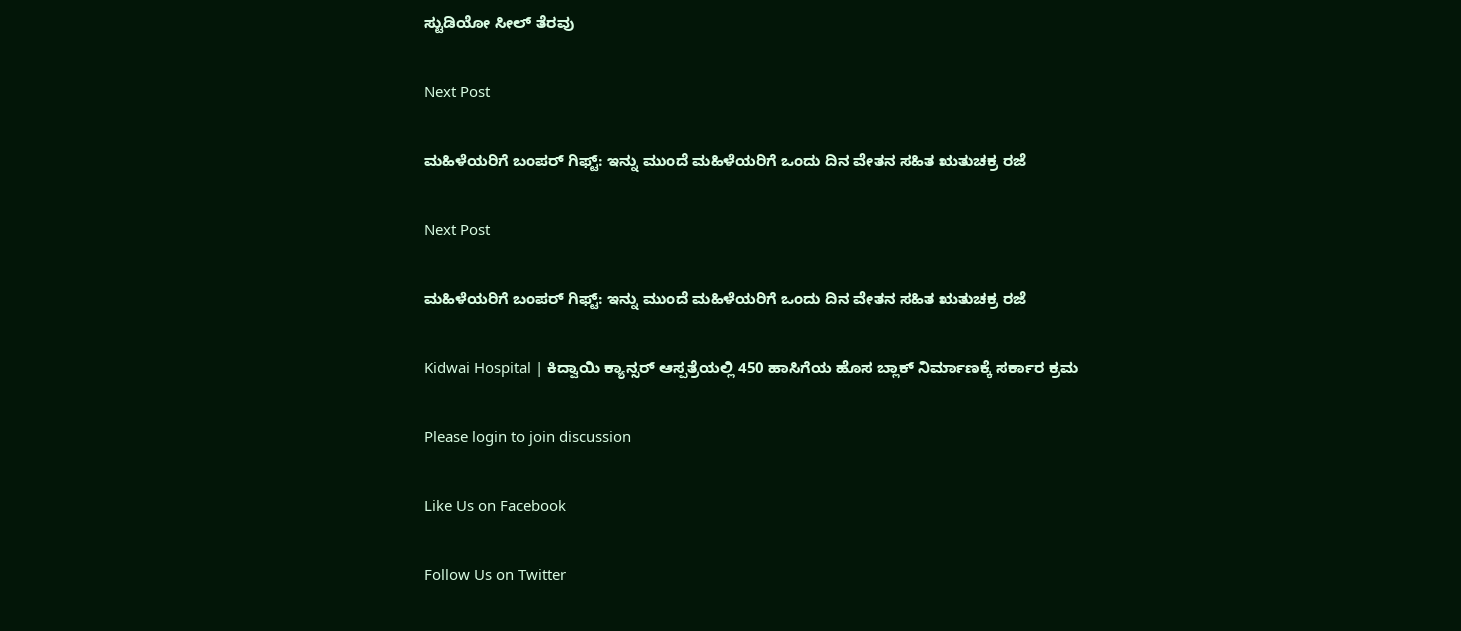ಸ್ಟುಡಿಯೋ ಸೀಲ್ ತೆರವು

Next Post

ಮಹಿಳೆಯರಿಗೆ ಬಂಪರ್‌ ಗಿಫ್ಟ್: ಇನ್ನು ಮುಂದೆ ಮಹಿಳೆಯರಿಗೆ ಒಂದು ದಿನ ವೇತನ ಸಹಿತ ಋತುಚಕ್ರ ರಜೆ

Next Post

ಮಹಿಳೆಯರಿಗೆ ಬಂಪರ್‌ ಗಿಫ್ಟ್: ಇನ್ನು ಮುಂದೆ ಮಹಿಳೆಯರಿಗೆ ಒಂದು ದಿನ ವೇತನ ಸಹಿತ ಋತುಚಕ್ರ ರಜೆ

Kidwai Hospital | ಕಿದ್ವಾಯಿ ಕ್ಯಾನ್ಸರ್ ಆಸ್ಪತ್ರೆಯಲ್ಲಿ 450 ಹಾಸಿಗೆಯ ಹೊಸ ಬ್ಲಾಕ್ ನಿರ್ಮಾಣಕ್ಕೆ ಸರ್ಕಾರ ಕ್ರಮ

Please login to join discussion

Like Us on Facebook

Follow Us on Twitter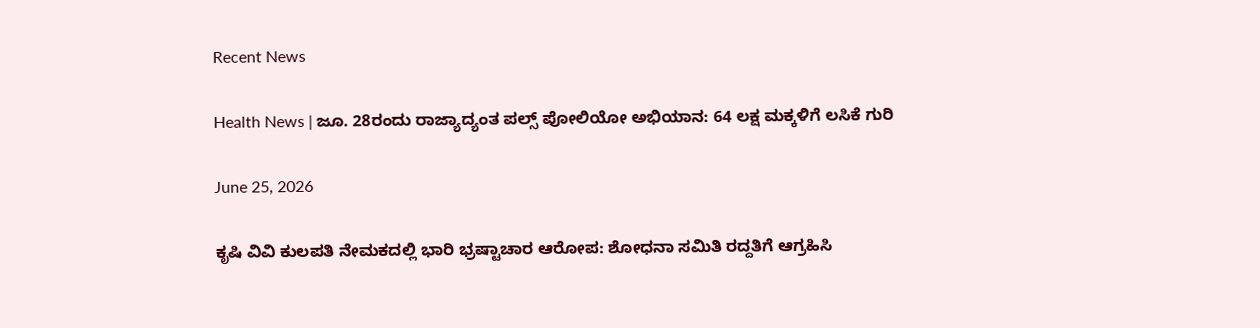Recent News

Health News | ಜೂ. 28ರಂದು ರಾಜ್ಯಾದ್ಯಂತ ಪಲ್ಸ್ ಪೋಲಿಯೋ ಅಭಿಯಾನ: 64 ಲಕ್ಷ ಮಕ್ಕಳಿಗೆ ಲಸಿಕೆ ಗುರಿ

June 25, 2026

ಕೃಷಿ ವಿವಿ ಕುಲಪತಿ ನೇಮಕದಲ್ಲಿ ಭಾರಿ ಭ್ರಷ್ಟಾಚಾರ ಆರೋಪ: ಶೋಧನಾ ಸಮಿತಿ ರದ್ದತಿಗೆ ಆಗ್ರಹಿಸಿ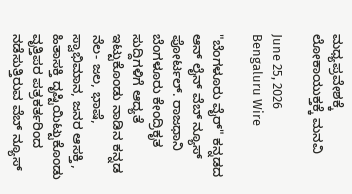ಮಧ್ಯಪ್ರವೇಶಕ್ಕೆ ಲೋಕಾಯುಕ್ತಕ್ಕೆ ಮನವಿ

June 25, 2026
Bengaluru Wire

"ಬೆಂಗಳೂರು ವೈರ್" ಕನ್ನಡದ ಆನ್ ಲೈನ್ ವೆಬ್ ನ್ಯೂಸ್ ಪೋರ್ಟಲ್. ರಾಜಧಾನಿ ಬೆಂಗಳೂರು ಕೇಂದ್ರಿಕೃತ ಸುದ್ದಿಗಳಿಗೆ ಆದ್ಯತೆ ಇಟ್ಟುಕೊಂಡು ನಾಡಿನ ಕನ್ನಡ ನೆಲ- ಜಲ, ಭಾಷೆ, ಸ್ವಾಭಿಮಾನ, ಜನರ ಆಸಕ್ತಿ, ಹಿತಾಸಕ್ತಿ ದೃಷ್ಟಿಯಿಟ್ಟುಕೊಂಡು ವೃತ್ತಿಪರ ಪತ್ರಕರ್ತರಿಂದ ನಡೆಸುತ್ತಿರುವ ವೆಬ್ ನ್ಯೂಸ್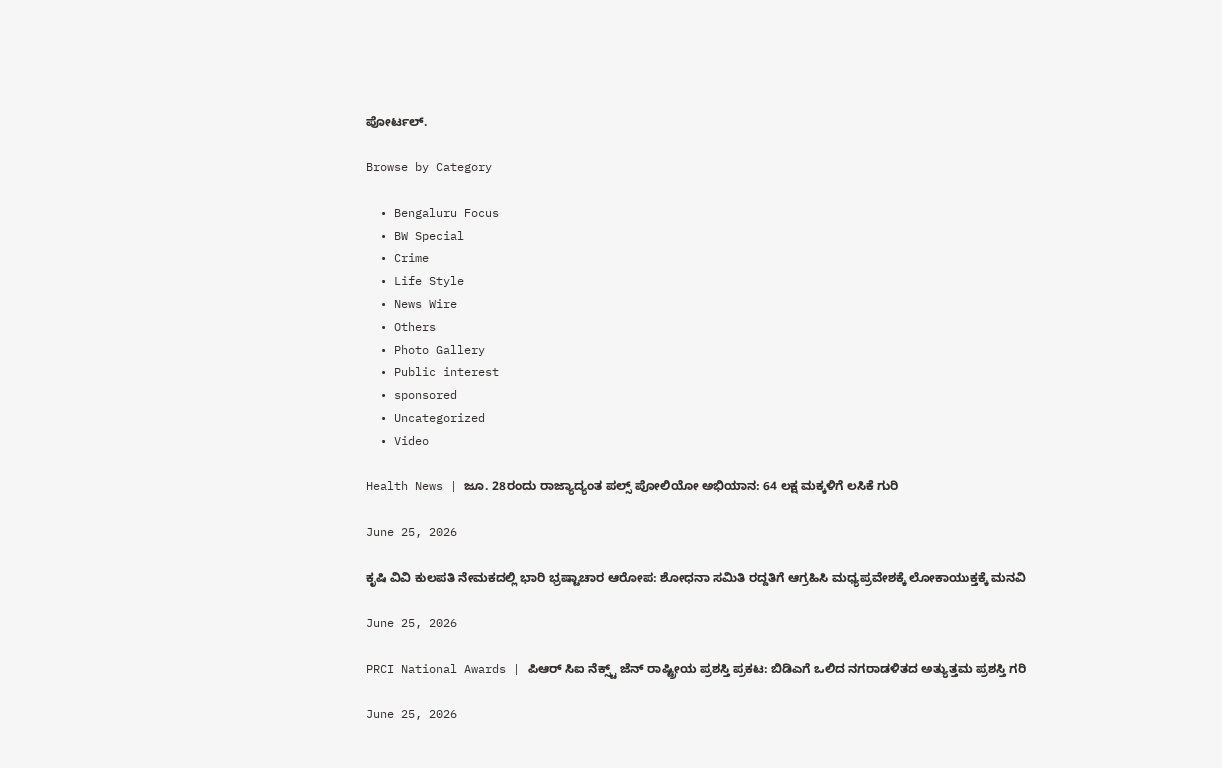ಪೋರ್ಟಲ್.

Browse by Category

  • Bengaluru Focus
  • BW Special
  • Crime
  • Life Style
  • News Wire
  • Others
  • Photo Gallery
  • Public interest
  • sponsored
  • Uncategorized
  • Video

Health News | ಜೂ. 28ರಂದು ರಾಜ್ಯಾದ್ಯಂತ ಪಲ್ಸ್ ಪೋಲಿಯೋ ಅಭಿಯಾನ: 64 ಲಕ್ಷ ಮಕ್ಕಳಿಗೆ ಲಸಿಕೆ ಗುರಿ

June 25, 2026

ಕೃಷಿ ವಿವಿ ಕುಲಪತಿ ನೇಮಕದಲ್ಲಿ ಭಾರಿ ಭ್ರಷ್ಟಾಚಾರ ಆರೋಪ: ಶೋಧನಾ ಸಮಿತಿ ರದ್ದತಿಗೆ ಆಗ್ರಹಿಸಿ ಮಧ್ಯಪ್ರವೇಶಕ್ಕೆ ಲೋಕಾಯುಕ್ತಕ್ಕೆ ಮನವಿ

June 25, 2026

PRCI National Awards | ಪಿಆರ್ ಸಿಐ ನೆಕ್ಸ್ಟ್ ಜೆನ್ ರಾಷ್ಟ್ರೀಯ ಪ್ರಶಸ್ತಿ ಪ್ರಕಟ: ಬಿಡಿಎಗೆ ಒಲಿದ ನಗರಾಡಳಿತದ ಅತ್ಯುತ್ತಮ ಪ್ರಶಸ್ತಿ ಗರಿ

June 25, 2026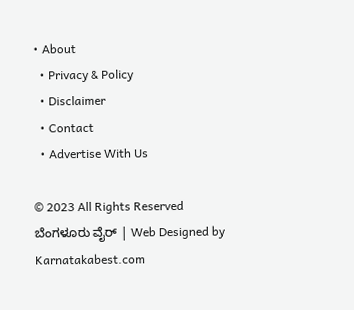• About
  • Privacy & Policy
  • Disclaimer
  • Contact
  • Advertise With Us

© 2023 All Rights Reserved ಬೆಂಗಳೂರು ವೈರ್‌ | Web Designed by Karnatakabest.com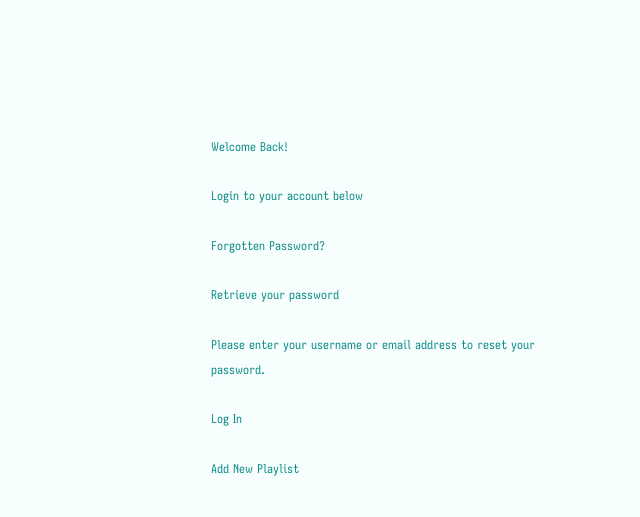Welcome Back!

Login to your account below

Forgotten Password?

Retrieve your password

Please enter your username or email address to reset your password.

Log In

Add New Playlist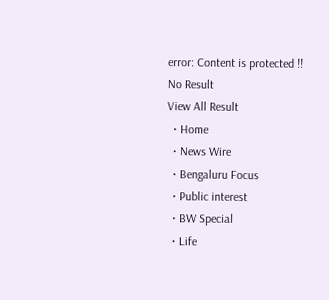error: Content is protected !!
No Result
View All Result
  • Home
  • News Wire
  • Bengaluru Focus
  • Public interest
  • BW Special
  • Life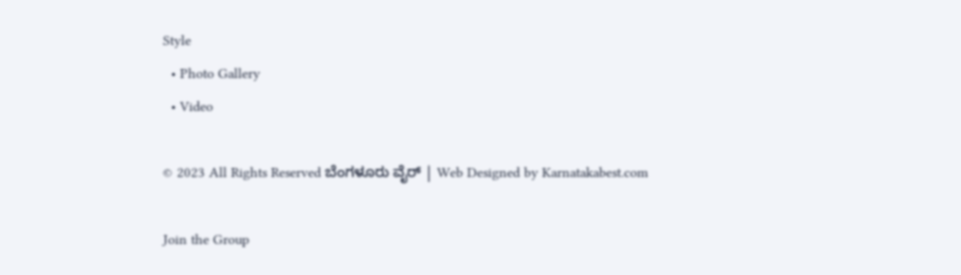Style
  • Photo Gallery
  • Video

© 2023 All Rights Reserved ಬೆಂಗಳೂರು ವೈರ್‌ | Web Designed by Karnatakabest.com

Join the Group